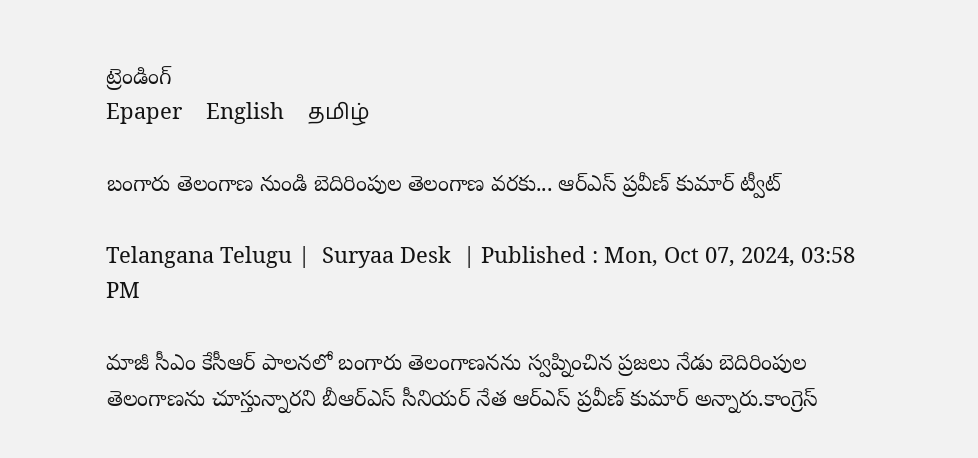ట్రెండింగ్
Epaper    English    தமிழ்

బంగారు తెలంగాణ నుండి బెదిరింపుల తెలంగాణ వరకు... ఆర్‌ఎస్ ప్రవీణ్ కుమార్ ట్వీట్

Telangana Telugu |  Suryaa Desk  | Published : Mon, Oct 07, 2024, 03:58 PM

మాజీ సీఎం కేసీఆర్ పాలనలో బంగారు తెలంగాణనను స్వప్నించిన ప్రజలు నేడు బెదిరింపుల తెలంగాణను చూస్తున్నారని బీఆర్ఎస్ సీనియర్ నేత ఆర్‌ఎస్ ప్రవీణ్ కుమార్ అన్నారు.కాంగ్రెస్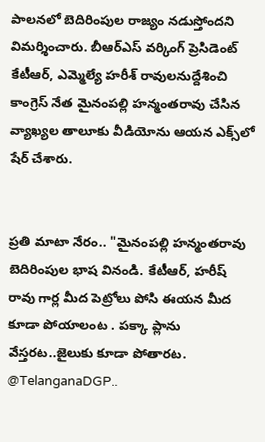పాలనలో బెదిరింపుల రాజ్యం నడుస్తోందని విమర్శించారు. బీఆర్ఎస్ వర్కింగ్ ప్రెసిడెంట్ కేటీఆర్, ఎమ్మెల్యే హరీశ్ రావులనుద్దేశించి కాంగ్రెస్ నేత మైనంపల్లి హన్మంతరావు చేసిన వ్యాఖ్యల తాలూకు వీడియోను ఆయన ఎక్స్‌లో షేర్ చేశారు.


ప్రతి మాటా నేరం.. "మైనంపల్లి హన్మంతరావు బెదిరింపుల భాష వినండి. కేటీఆర్, హరీష్ రావు గార్ల మీద పెట్రోలు పోసి ఈయన మీద కూడా పోయాలంట . పక్కా ప్లాను వేస్తరట..జైలుకు కూడా పోతారట. @TelanganaDGP..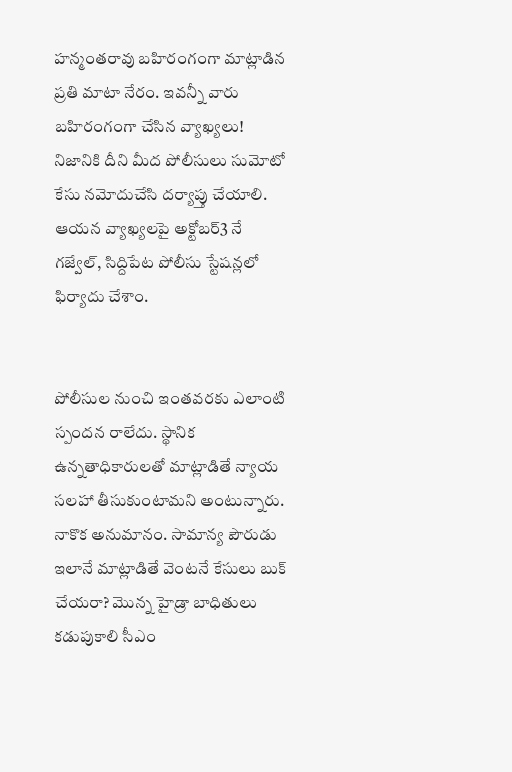హన్మంతరావు బహిరంగంగా మాట్లాడిన ప్రతి మాటా నేరం. ఇవన్నీ వారు బహిరంగంగా చేసిన వ్యాఖ్యలు! నిజానికి దీని మీద పోలీసులు సుమోటో కేసు నమోదుచేసి దర్యాప్తు చేయాలి. ఆయన వ్యాఖ్యలపై అక్టోబర్3 నే గజ్వేల్, సిద్దిపేట పోలీసు స్టేషన్లలో ఫిర్యాదు చేశాం.


పోలీసుల నుంచి ఇంతవరకు ఎలాంటి స్పందన రాలేదు. స్థానిక ఉన్నతాధికారులతో మాట్లాడితే న్యాయ సలహా తీసుకుంటామని అంటున్నారు. నాకొక అనుమానం. సామాన్య పౌరుడు ఇలానే మాట్లాడితే వెంటనే కేసులు బుక్ చేయరా? మొన్న హైడ్రా బాధితులు కడుపుకాలి సీఎం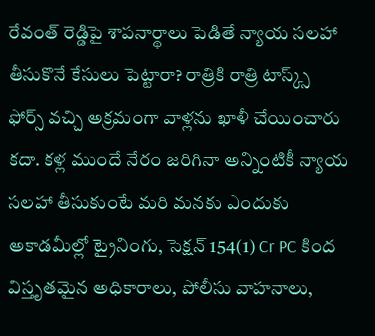రేవంత్ రెడ్డిపై శాపనార్థాలు పెడితే న్యాయ సలహా తీసుకొనే కేసులు పెట్టారా? రాత్రికి రాత్రి టాస్క్స్ ఫోర్స్ వచ్చి అక్రమంగా వాళ్లను ఖాళీ చేయించారు కదా. కళ్ల ముందే నేరం జరిగినా అన్నింటికీ న్యాయ సలహా తీసుకుంటే మరి మనకు ఎందుకు అకాడమీల్లో ట్రైనింగు, సెక్షన్ 154(1) Cr PC కింద విస్తృతమైన అధికారాలు, పోలీసు వాహనాలు,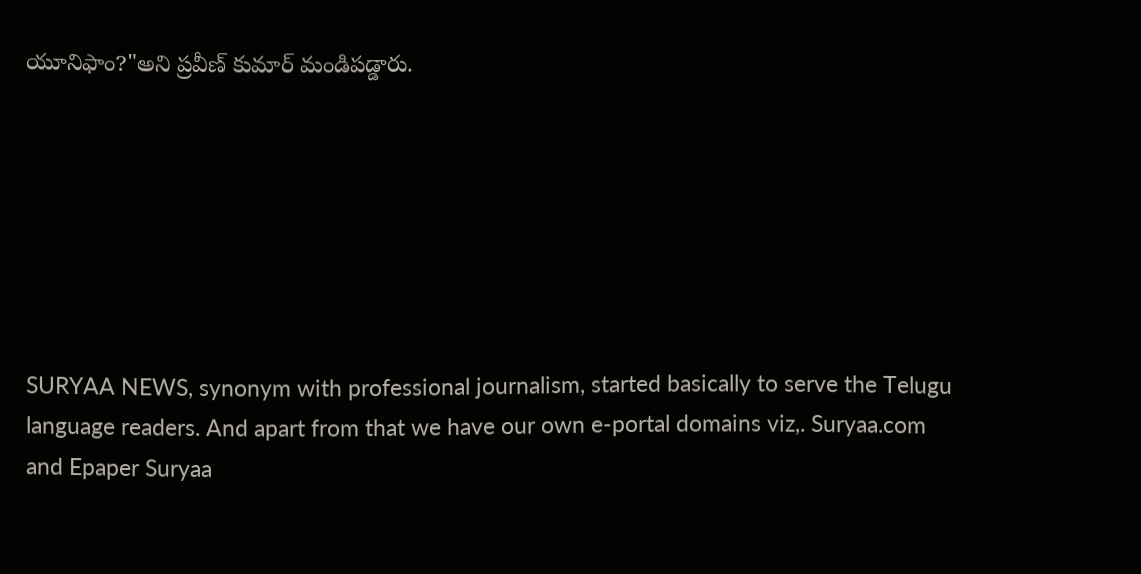యూనిఫాం?"అని ప్రవీణ్ కుమార్ మండిపడ్డారు.







SURYAA NEWS, synonym with professional journalism, started basically to serve the Telugu language readers. And apart from that we have our own e-portal domains viz,. Suryaa.com and Epaper Suryaa